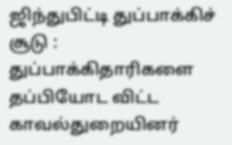ஜிந்துபிட்டி துப்பாக்கிச் சூடு : துப்பாக்கிதாரிகளை தப்பியோட விட்ட காவல்துறையினர்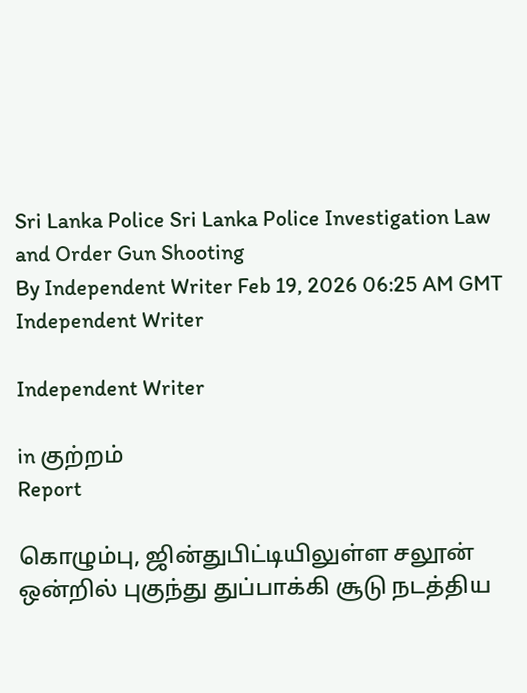Sri Lanka Police Sri Lanka Police Investigation Law and Order Gun Shooting
By Independent Writer Feb 19, 2026 06:25 AM GMT
Independent Writer

Independent Writer

in குற்றம்
Report

கொழும்பு, ஜின்துபிட்டியிலுள்ள சலூன் ஒன்றில் புகுந்து துப்பாக்கி சூடு நடத்திய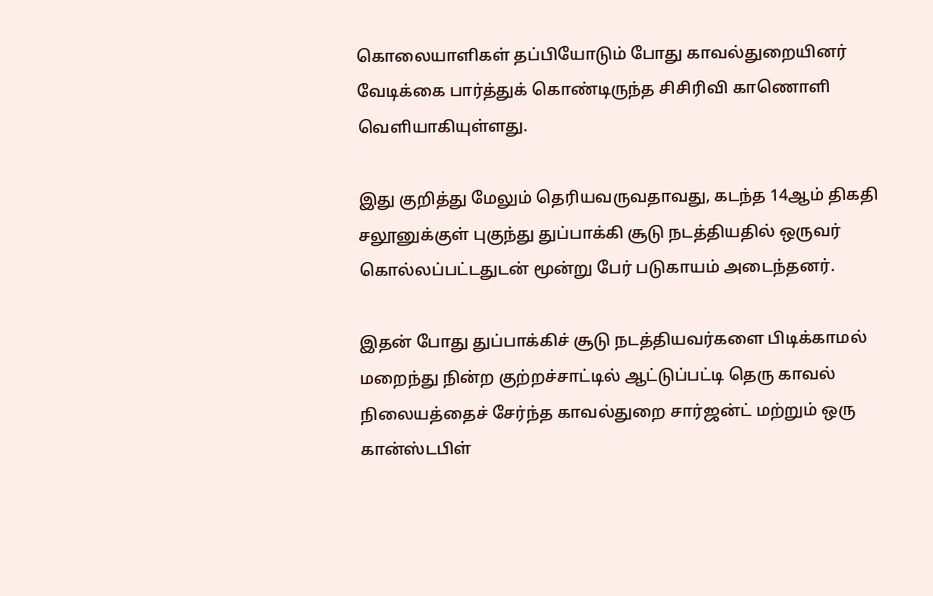கொலையாளிகள் தப்பியோடும் போது காவல்துறையினர் வேடிக்கை பார்த்துக் கொண்டிருந்த சிசிரிவி காணொளி வெளியாகியுள்ளது.

இது குறித்து மேலும் தெரியவருவதாவது, கடந்த 14ஆம் திகதி சலூனுக்குள் புகுந்து துப்பாக்கி சூடு நடத்தியதில் ஒருவர் கொல்லப்பட்டதுடன் மூன்று பேர் படுகாயம் அடைந்தனர்.

இதன் போது துப்பாக்கிச் சூடு நடத்தியவர்களை பிடிக்காமல் மறைந்து நின்ற குற்றச்சாட்டில் ஆட்டுப்பட்டி தெரு காவல் நிலையத்தைச் சேர்ந்த காவல்துறை சார்ஜன்ட் மற்றும் ஒரு கான்ஸ்டபிள்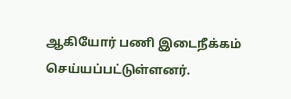ஆகியோர் பணி இடைநீக்கம் செய்யப்பட்டுள்ளனர்.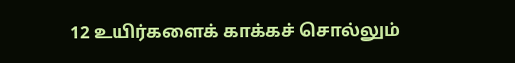12 உயிர்களைக் காக்கச் சொல்லும்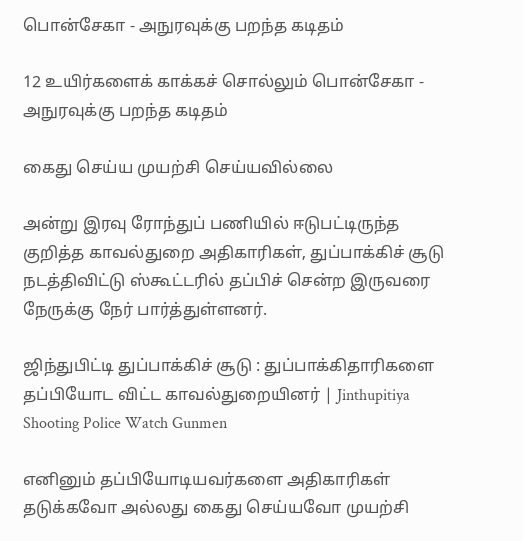பொன்சேகா - அநுரவுக்கு பறந்த கடிதம்

12 உயிர்களைக் காக்கச் சொல்லும் பொன்சேகா - அநுரவுக்கு பறந்த கடிதம்

கைது செய்ய முயற்சி செய்யவில்லை

அன்று இரவு ரோந்துப் பணியில் ஈடுபட்டிருந்த குறித்த காவல்துறை அதிகாரிகள், துப்பாக்கிச் சூடு நடத்திவிட்டு ஸ்கூட்டரில் தப்பிச் சென்ற இருவரை நேருக்கு நேர் பார்த்துள்ளனர்.

ஜிந்துபிட்டி துப்பாக்கிச் சூடு : துப்பாக்கிதாரிகளை தப்பியோட விட்ட காவல்துறையினர் | Jinthupitiya Shooting Police Watch Gunmen

எனினும் தப்பியோடியவர்களை அதிகாரிகள் தடுக்கவோ அல்லது கைது செய்யவோ முயற்சி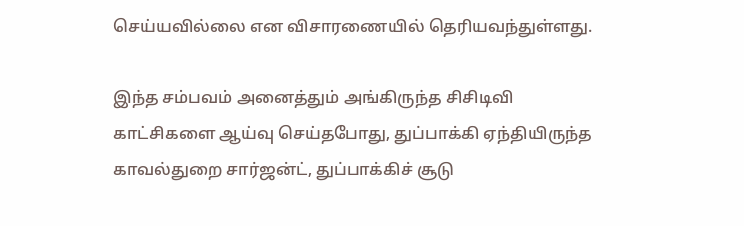செய்யவில்லை என விசாரணையில் தெரியவந்துள்ளது.

இந்த சம்பவம் அனைத்தும் அங்கிருந்த சிசிடிவி காட்சிகளை ஆய்வு செய்தபோது, துப்பாக்கி ஏந்தியிருந்த காவல்துறை சார்ஜன்ட், துப்பாக்கிச் சூடு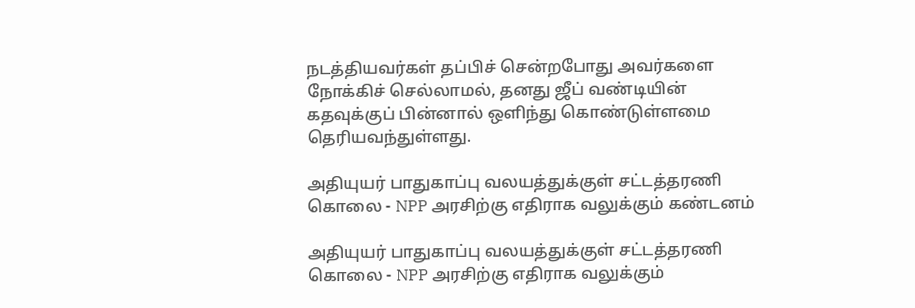நடத்தியவர்கள் தப்பிச் சென்றபோது அவர்களை நோக்கிச் செல்லாமல், தனது ஜீப் வண்டியின் கதவுக்குப் பின்னால் ஒளிந்து கொண்டுள்ளமை தெரியவந்துள்ளது.

அதியுயர் பாதுகாப்பு வலயத்துக்குள் சட்டத்தரணி கொலை - NPP அரசிற்கு எதிராக வலுக்கும் கண்டனம்

அதியுயர் பாதுகாப்பு வலயத்துக்குள் சட்டத்தரணி கொலை - NPP அரசிற்கு எதிராக வலுக்கும்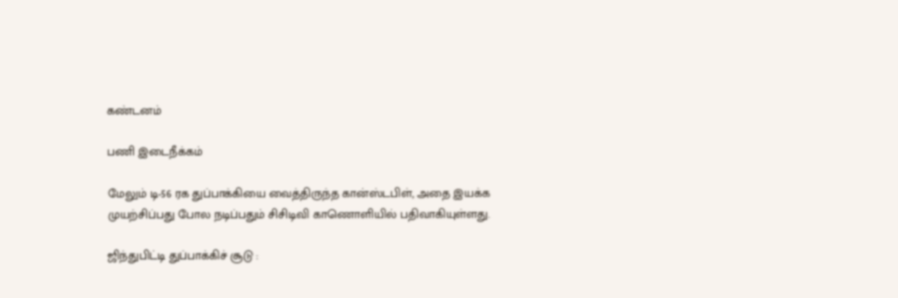கண்டனம்

பணி இடைநீக்கம்

மேலும் டி-56 ரக துப்பாக்கியை வைத்திருந்த கான்ஸ்டபிள், அதை இயக்க முயற்சிப்பது போல நடிப்பதும் சிசிடிவி காணொளியில் பதிவாகியுள்ளது.

ஜிந்துபிட்டி துப்பாக்கிச் சூடு :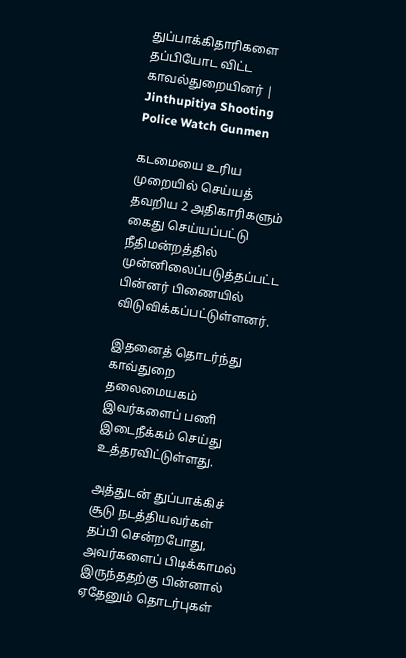துப்பாக்கிதாரிகளை தப்பியோட விட்ட காவல்துறையினர் | Jinthupitiya Shooting Police Watch Gunmen

கடமையை உரிய முறையில் செய்யத் தவறிய 2 அதிகாரிகளும் கைது செய்யப்பட்டு நீதிமன்றத்தில் முன்னிலைப்படுத்தப்பட்ட பின்னர் பிணையில் விடுவிக்கப்பட்டுள்ளனர்.

இதனைத் தொடர்ந்து காவ்துறை தலைமையகம் இவர்களைப் பணி இடைநீக்கம் செய்து உத்தரவிட்டுள்ளது.

அத்துடன் துப்பாக்கிச் சூடு நடத்தியவர்கள் தப்பி சென்றபோது, அவர்களைப் பிடிக்காமல் இருந்ததற்கு பின்னால் ஏதேனும் தொடர்புகள்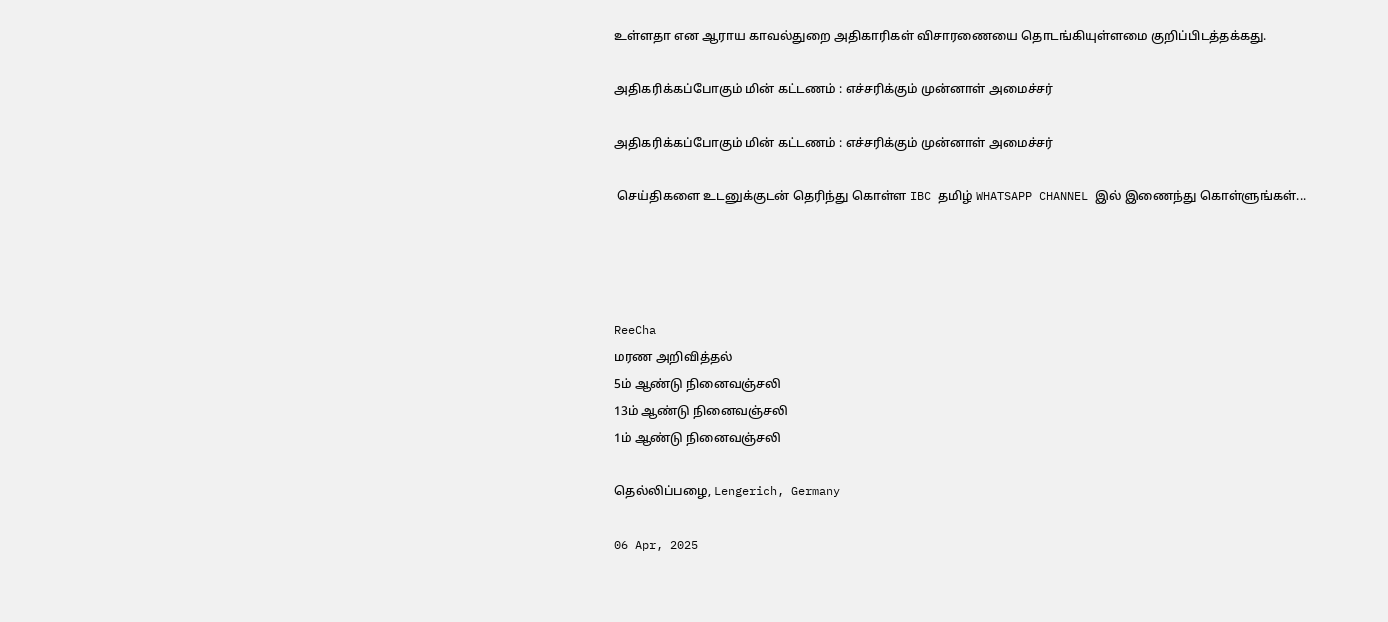உள்ளதா என ஆராய காவல்துறை அதிகாரிகள் விசாரணையை தொடங்கியுள்ளமை குறிப்பிடத்தக்கது.

அதிகரிக்கப்போகும் மின் கட்டணம் : எச்சரிக்கும் முன்னாள் அமைச்சர்

அதிகரிக்கப்போகும் மின் கட்டணம் : எச்சரிக்கும் முன்னாள் அமைச்சர்

 செய்திகளை உடனுக்குடன் தெரிந்து கொள்ள IBC தமிழ் WHATSAPP CHANNEL இல் இணைந்து கொள்ளுங்கள்...




ReeCha
மரண அறிவித்தல்
5ம் ஆண்டு நினைவஞ்சலி
13ம் ஆண்டு நினைவஞ்சலி
1ம் ஆண்டு நினைவஞ்சலி

தெல்லிப்பழை, Lengerich, Germany

06 Apr, 2025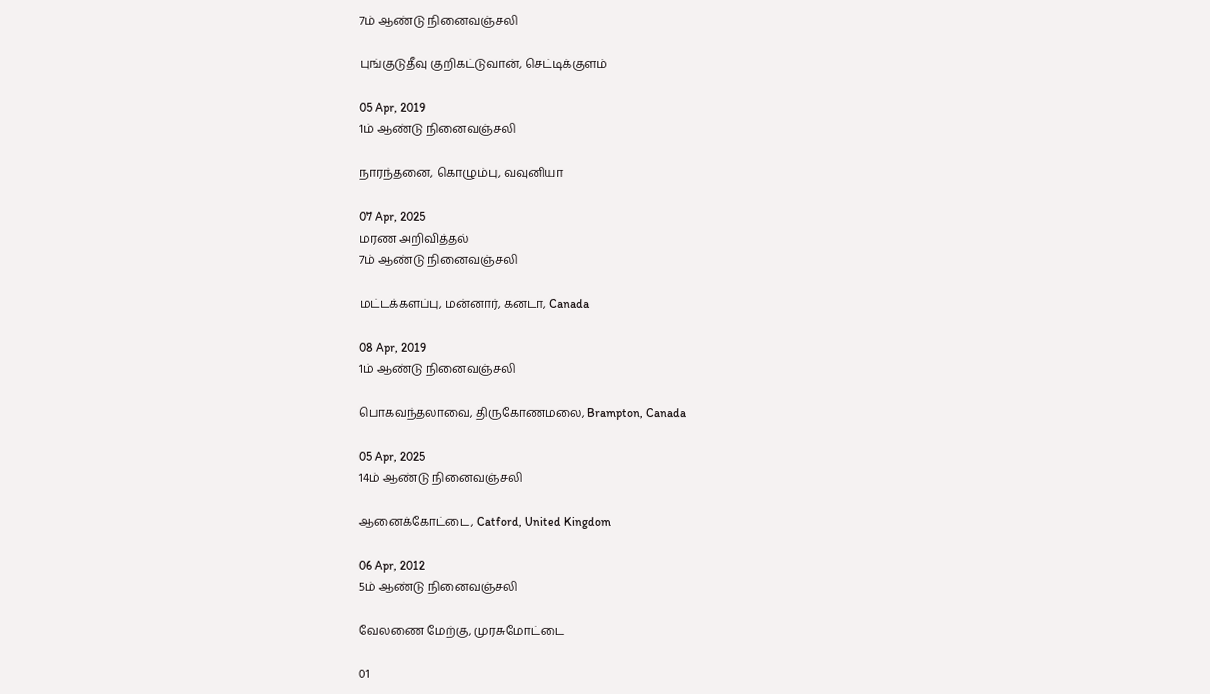7ம் ஆண்டு நினைவஞ்சலி

புங்குடுதீவு குறிகட்டுவான், செட்டிக்குளம்

05 Apr, 2019
1ம் ஆண்டு நினைவஞ்சலி

நாரந்தனை, கொழும்பு, வவுனியா

07 Apr, 2025
மரண அறிவித்தல்
7ம் ஆண்டு நினைவஞ்சலி

மட்டக்களப்பு, மன்னார், கனடா, Canada

08 Apr, 2019
1ம் ஆண்டு நினைவஞ்சலி

பொகவந்தலாவை, திருகோணமலை, Brampton, Canada

05 Apr, 2025
14ம் ஆண்டு நினைவஞ்சலி

ஆனைக்கோட்டை, Catford, United Kingdom

06 Apr, 2012
5ம் ஆண்டு நினைவஞ்சலி

வேலணை மேற்கு, முரசுமோட்டை

01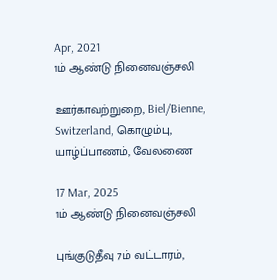Apr, 2021
1ம் ஆண்டு நினைவஞ்சலி

ஊர்காவற்றுறை, Biel/Bienne, Switzerland, கொழும்பு, யாழ்ப்பாணம், வேலணை

17 Mar, 2025
1ம் ஆண்டு நினைவஞ்சலி

புங்குடுதீவு 7ம் வட்டாரம்,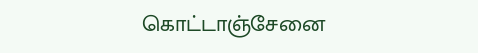கொட்டாஞ்சேனை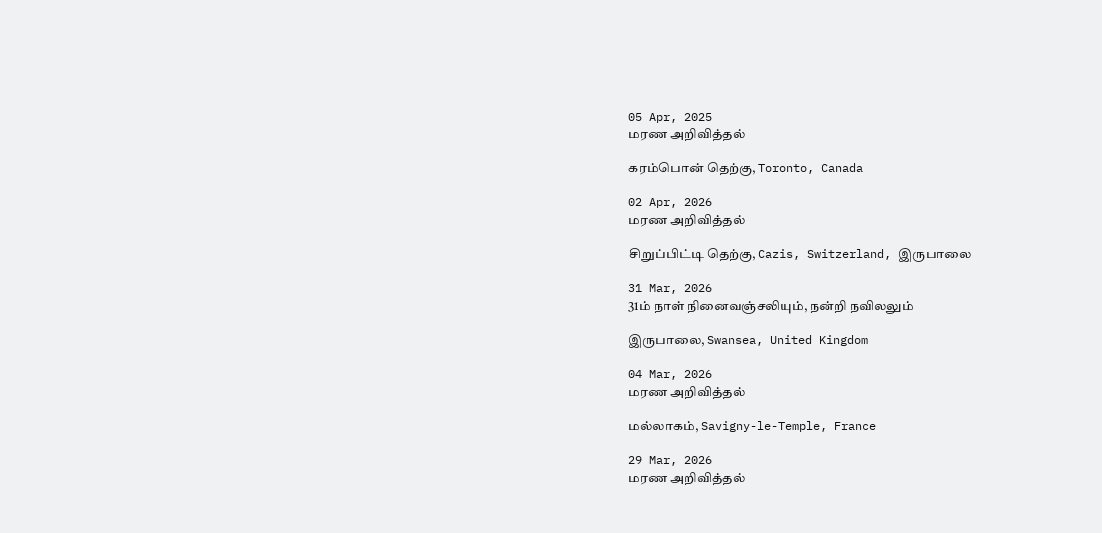05 Apr, 2025
மரண அறிவித்தல்

கரம்பொன் தெற்கு, Toronto, Canada

02 Apr, 2026
மரண அறிவித்தல்

சிறுப்பிட்டி தெற்கு, Cazis, Switzerland, இருபாலை

31 Mar, 2026
31ம் நாள் நினைவஞ்சலியும், நன்றி நவிலலும்

இருபாலை, Swansea, United Kingdom

04 Mar, 2026
மரண அறிவித்தல்

மல்லாகம், Savigny-le-Temple, France

29 Mar, 2026
மரண அறிவித்தல்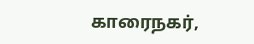காரைநகர்,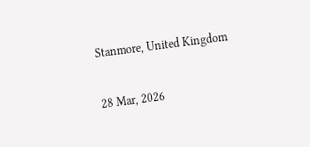Stanmore, United Kingdom

28 Mar, 2026